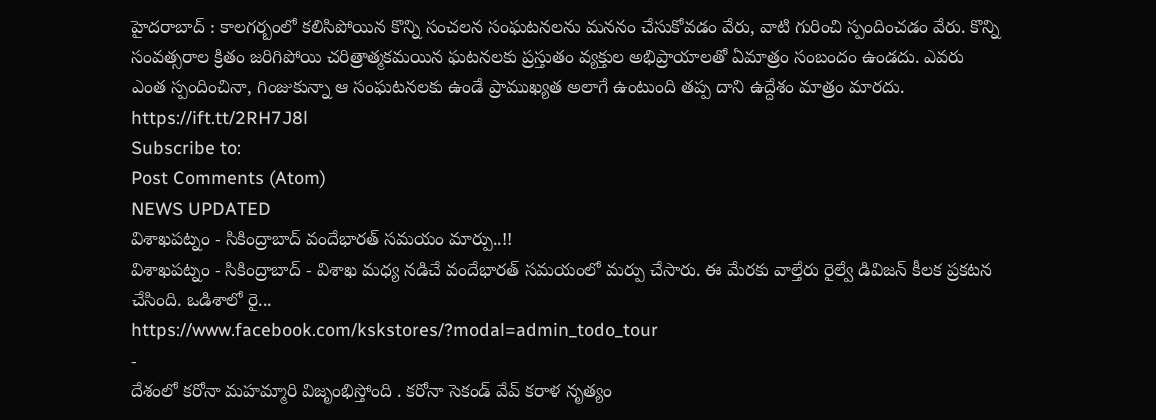హైదరాబాద్ : కాలగర్బంలో కలిసిపోయిన కొన్ని సంచలన సంఘటనలను మననం చేసుకోవడం వేరు, వాటి గురించి స్పందించడం వేరు. కొన్ని సంవత్సరాల క్రితం జరిగిపోయి చరిత్రాత్మకమయిన ఘటనలకు ప్రస్తుతం వ్యక్తుల అభిప్రాయాలతో ఏమాత్రం సంబందం ఉండదు. ఎవరు ఎంత స్పందించినా, గింజుకున్నా ఆ సంఘటనలకు ఉండే ప్రాముఖ్యత అలాగే ఉంటుంది తప్ప దాని ఉద్దేశం మాత్రం మారదు.
https://ift.tt/2RH7J8l
Subscribe to:
Post Comments (Atom)
NEWS UPDATED
విశాఖపట్నం - సికింద్రాబాద్ వందేభారత్ సమయం మార్పు..!!
విశాఖపట్నం - సికింద్రాబాద్ - విశాఖ మధ్య నడిచే వందేభారత్ సమయంలో మర్పు చేసారు. ఈ మేరకు వాల్తేరు రైల్వే డివిజన్ కీలక ప్రకటన చేసింది. ఒడిశాలో రై...
https://www.facebook.com/kskstores/?modal=admin_todo_tour
-
దేశంలో కరోనా మహమ్మారి విజృంభిస్తోంది . కరోనా సెకండ్ వేవ్ కరాళ నృత్యం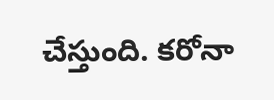చేస్తుంది. కరోనా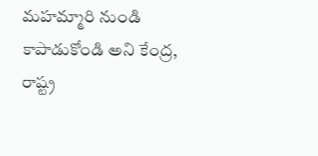మహమ్మారి నుండి కాపాడుకోండి అని కేంద్ర, రాష్ట్ర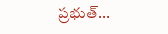ప్రభుత్...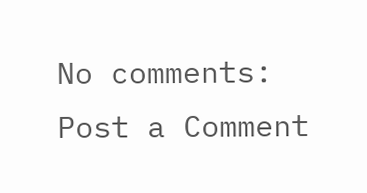No comments:
Post a Comment